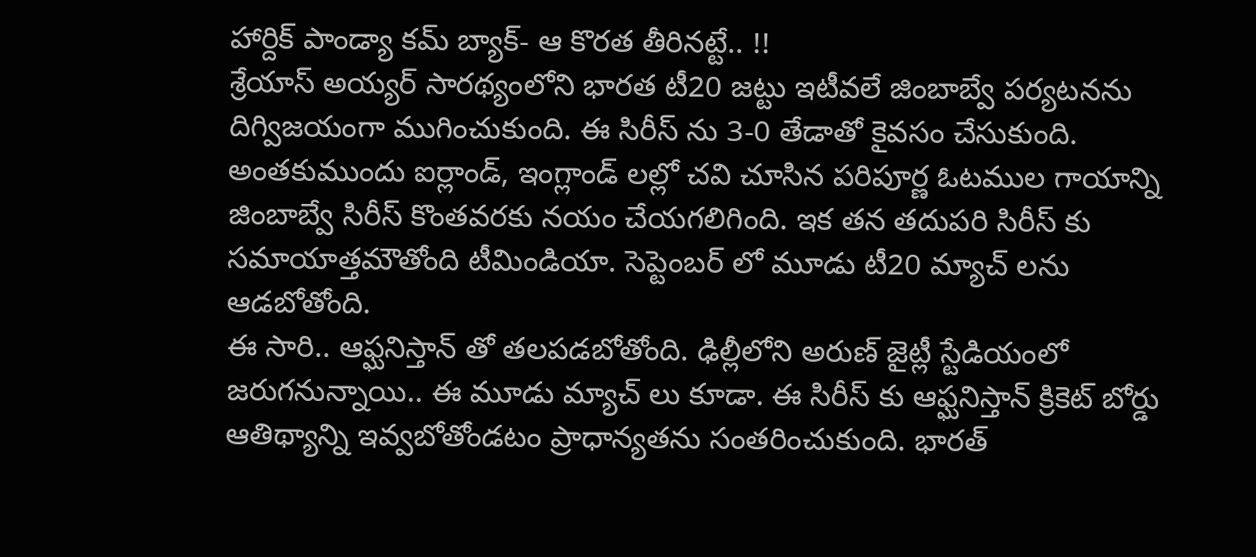హార్దిక్ పాండ్యా కమ్ బ్యాక్- ఆ కొరత తీరినట్టే.. !!
శ్రేయాస్ అయ్యర్ సారథ్యంలోని భారత టీ20 జట్టు ఇటీవలే జింబాబ్వే పర్యటనను దిగ్విజయంగా ముగించుకుంది. ఈ సిరీస్ ను 3-0 తేడాతో కైవసం చేసుకుంది. అంతకుముందు ఐర్లాండ్, ఇంగ్లాండ్ లల్లో చవి చూసిన పరిపూర్ణ ఓటముల గాయాన్ని జింబాబ్వే సిరీస్ కొంతవరకు నయం చేయగలిగింది. ఇక తన తదుపరి సిరీస్ కు సమాయాత్తమౌతోంది టీమిండియా. సెప్టెంబర్ లో మూడు టీ20 మ్యాచ్ లను ఆడబోతోంది.
ఈ సారి.. ఆఫ్ఘనిస్తాన్ తో తలపడబోతోంది. ఢిల్లీలోని అరుణ్ జైట్లీ స్టేడియంలో జరుగనున్నాయి.. ఈ మూడు మ్యాచ్ లు కూడా. ఈ సిరీస్ కు ఆఫ్ఘనిస్తాన్ క్రికెట్ బోర్డు ఆతిథ్యాన్ని ఇవ్వబోతోండటం ప్రాధాన్యతను సంతరించుకుంది. భారత్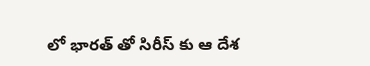లో భారత్ తో సిరీస్ కు ఆ దేశ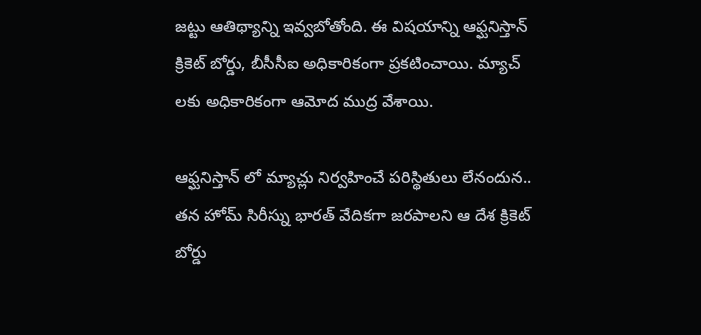జట్టు ఆతిథ్యాన్ని ఇవ్వబోతోంది. ఈ విషయాన్ని ఆఫ్ఘనిస్తాన్ క్రికెట్ బోర్డు, బీసీసీఐ అధికారికంగా ప్రకటించాయి. మ్యాచ్ లకు అధికారికంగా ఆమోద ముద్ర వేశాయి.

ఆఫ్ఘనిస్తాన్ లో మ్యాచ్లు నిర్వహించే పరిస్థితులు లేనందున.. తన హోమ్ సిరీస్ను భారత్ వేదికగా జరపాలని ఆ దేశ క్రికెట్ బోర్డు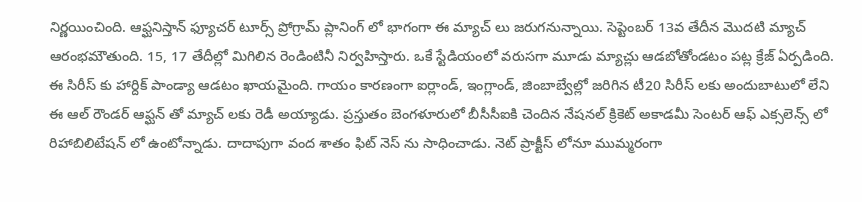నిర్ణయించింది. ఆఫ్ఘనిస్తాన్ ఫ్యూచర్ టూర్స్ ప్రోగ్రామ్ ప్లానింగ్ లో భాగంగా ఈ మ్యాచ్ లు జరుగనున్నాయి. సెప్టెంబర్ 13వ తేదీన మొదటి మ్యాచ్ ఆరంభమౌతుంది. 15, 17 తేదీల్లో మిగిలిన రెండింటినీ నిర్వహిస్తారు. ఒకే స్టేడియంలో వరుసగా మూడు మ్యాచ్లు ఆడబోతోండటం పట్ల క్రేజ్ ఏర్పడింది.
ఈ సిరీస్ కు హార్దిక్ పాండ్యా ఆడటం ఖాయమైంది. గాయం కారణంగా ఐర్లాండ్, ఇంగ్లాండ్, జింబాబ్వేల్లో జరిగిన టీ20 సిరీస్ లకు అందుబాటులో లేని ఈ ఆల్ రౌండర్ ఆఫ్ఘన్ తో మ్యాచ్ లకు రెడీ అయ్యాడు. ప్రస్తుతం బెంగళూరులో బీసీసీఐకి చెందిన నేషనల్ క్రికెట్ అకాడమీ సెంటర్ ఆఫ్ ఎక్సలెన్స్ లో రిహాబిలిటేషన్ లో ఉంటోన్నాడు. దాదాపుగా వంద శాతం ఫిట్ నెస్ ను సాధించాడు. నెట్ ప్రాక్టీస్ లోనూ ముమ్మరంగా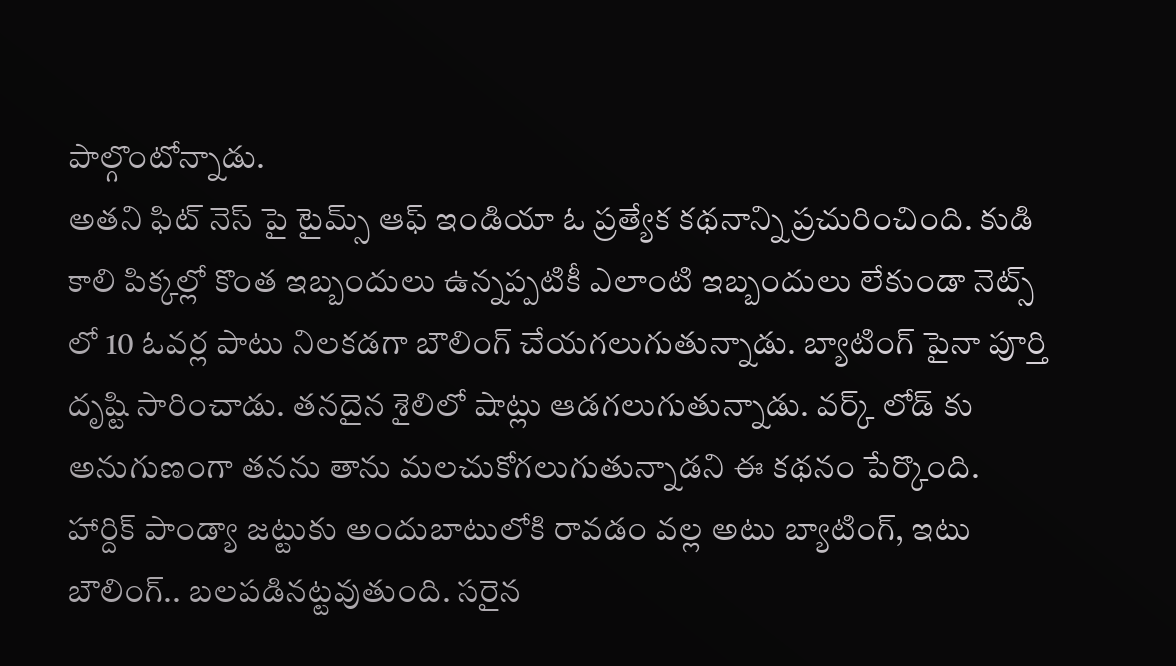పాల్గొంటోన్నాడు.
అతని ఫిట్ నెస్ పై టైమ్స్ ఆఫ్ ఇండియా ఓ ప్రత్యేక కథనాన్ని ప్రచురించింది. కుడి కాలి పిక్కల్లో కొంత ఇబ్బందులు ఉన్నప్పటికీ ఎలాంటి ఇబ్బందులు లేకుండా నెట్స్ లో 10 ఓవర్ల పాటు నిలకడగా బౌలింగ్ చేయగలుగుతున్నాడు. బ్యాటింగ్ పైనా పూర్తి దృష్టి సారించాడు. తనదైన శైలిలో షాట్లు ఆడగలుగుతున్నాడు. వర్క్ లోడ్ కు అనుగుణంగా తనను తాను మలచుకోగలుగుతున్నాడని ఈ కథనం పేర్కొంది.
హార్దిక్ పాండ్యా జట్టుకు అందుబాటులోకి రావడం వల్ల అటు బ్యాటింగ్, ఇటు బౌలింగ్.. బలపడినట్టవుతుంది. సరైన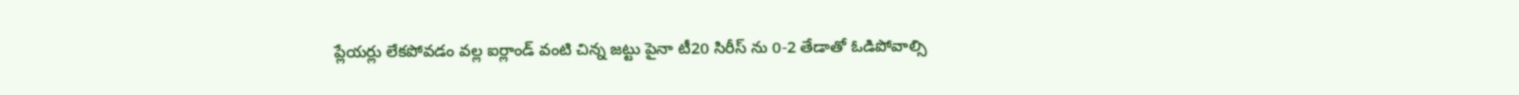ప్లేయర్లు లేకపోవడం వల్ల ఐర్లాండ్ వంటి చిన్న జట్టు పైనా టీ20 సిరీస్ ను 0-2 తేడాతో ఓడిపోవాల్సి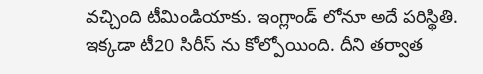వచ్చింది టీమిండియాకు. ఇంగ్లాండ్ లోనూ అదే పరిస్థితి. ఇక్కడా టీ20 సిరీస్ ను కోల్పోయింది. దీని తర్వాత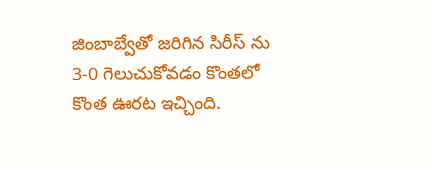జింబాబ్వేతో జరిగిన సిరీస్ ను 3-0 గెలుచుకోవడం కొంతలో కొంత ఊరట ఇచ్చింది.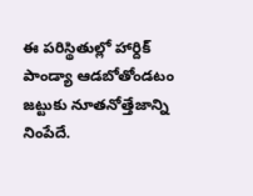ఈ పరిస్థితుల్లో హార్దిక్ పాండ్యా ఆడబోతోండటం జట్టుకు నూతనోత్తేజాన్ని నింపేదే.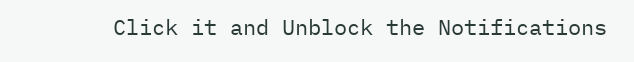Click it and Unblock the Notifications